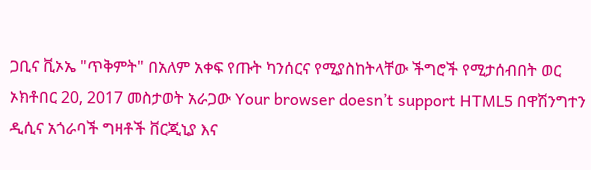ጋቢና ቪኦኤ "ጥቅምት" በአለም አቀፍ የጡት ካንሰርና የሚያስከትላቸው ችግሮች የሚታሰብበት ወር ኦክቶበር 20, 2017 መስታወት አራጋው Your browser doesn’t support HTML5 በዋሽንግተን ዲሲና አጎራባች ግዛቶች ቨርጂኒያ እና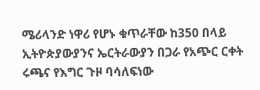ሜሪላንድ ነዋሪ የሆኑ ቁጥራቸው ከ350 በላይ ኢትዮጵያውያንና ኤርትራውያን በጋራ የአጭር ርቀት ሩጫና የእግር ጉዞ ባሳለፍነው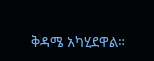ቅዳሜ አካሂደዋል።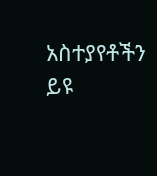አስተያየቶችን ይዩ